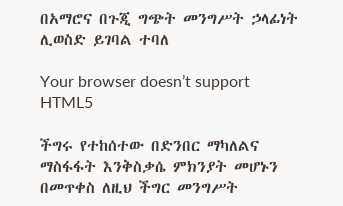በአማሮና በጉጂ ግጭት መንግሥት ኃላፊነት ሊወስድ ይገባል ተባለ

Your browser doesn’t support HTML5

ችግሩ የተከሰተው በድንበር ማካለልና ማስፋፋት እንቅስቃሴ ምክንያት መሆኑን በመጥቀስ ለዚህ ችግር መንግሥት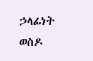ኃላፊነት ወስዶ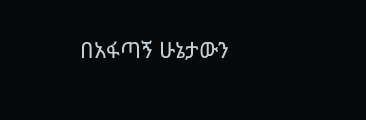በአፋጣኝ ሁኔታውን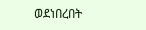ወደነበረበት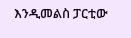እንዲመልስ ፓርቲው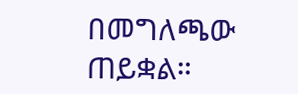በመግለጫው ጠይቋል።